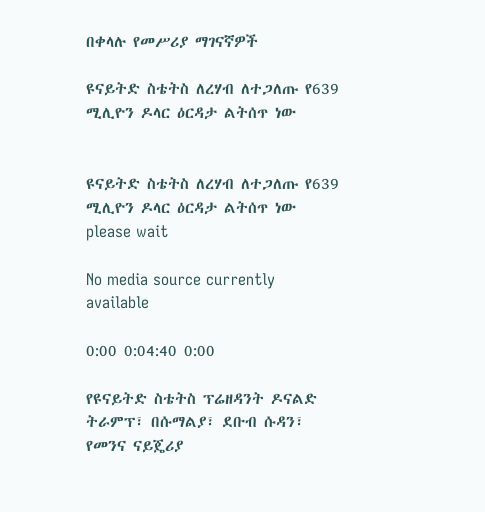በቀላሉ የመሥሪያ ማገናኛዎች

ዩናይትድ ስቴትስ ለረሃብ ለተጋለጡ የ639 ሚሊዮን ዶላር ዕርዳታ ልትሰጥ ነው


ዩናይትድ ስቴትስ ለረሃብ ለተጋለጡ የ639 ሚሊዮን ዶላር ዕርዳታ ልትሰጥ ነው
please wait

No media source currently available

0:00 0:04:40 0:00

የዩናይትድ ስቴትስ ፕሬዘዳንት ዶናልድ ትራምፕ፣ በሱማልያ፣ ደቡብ ሱዳን፣ የመንና ናይጄሪያ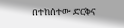በተከሰተው ድርቅና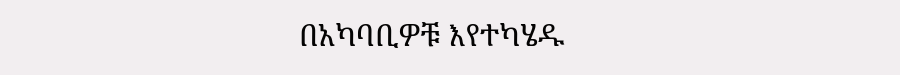በአካባቢዎቹ እየተካሄዱ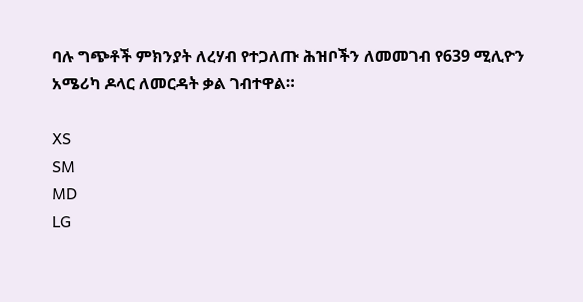ባሉ ግጭቶች ምክንያት ለረሃብ የተጋለጡ ሕዝቦችን ለመመገብ የ639 ሚሊዮን አሜሪካ ዶላር ለመርዳት ቃል ገብተዋል።

XS
SM
MD
LG